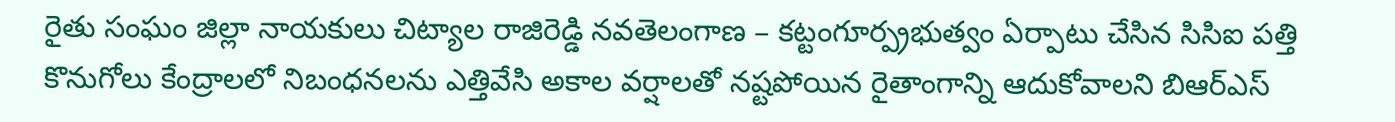రైతు సంఘం జిల్లా నాయకులు చిట్యాల రాజిరెడ్డి నవతెలంగాణ – కట్టంగూర్ప్రభుత్వం ఏర్పాటు చేసిన సిసిఐ పత్తి కొనుగోలు కేంద్రాలలో నిబంధనలను ఎత్తివేసి అకాల వర్షాలతో నష్టపోయిన రైతాంగాన్ని ఆదుకోవాలని బిఆర్ఎస్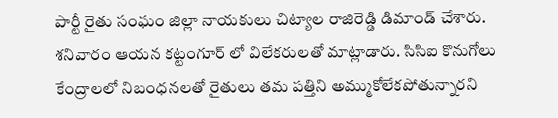పార్టీ రైతు సంఘం జిల్లా నాయకులు చిట్యాల రాజిరెడ్డి డిమాండ్ చేశారు. శనివారం ఆయన కట్టంగూర్ లో విలేకరులతో మాట్లాడారు. సిసిఐ కొనుగోలు కేంద్రాలలో నిబంధనలతో రైతులు తమ పత్తిని అమ్ముకోలేకపోతున్నారని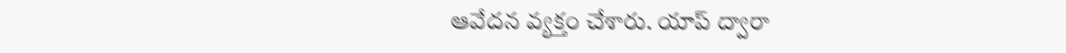ఆవేదన వ్యక్తం చేశారు. యాప్ ద్వారా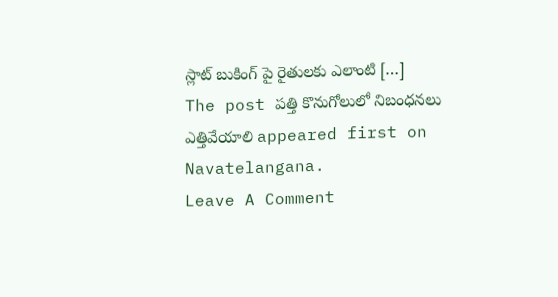స్లాట్ బుకింగ్ పై రైతులకు ఎలాంటి […]
The post పత్తి కొనుగోలులో నిబంధనలు ఎత్తివేయాలి appeared first on Navatelangana.
Leave A Comment